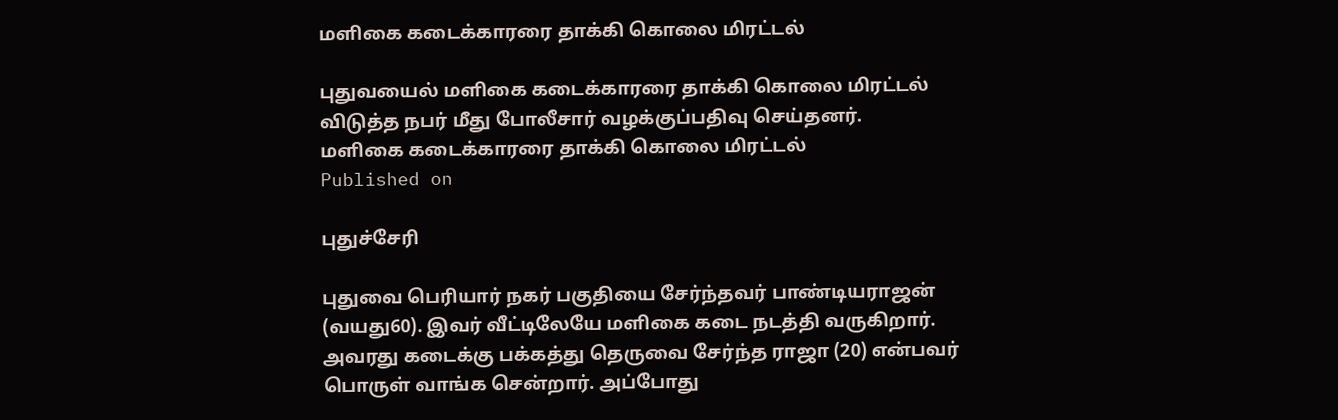மளிகை கடைக்காரரை தாக்கி கொலை மிரட்டல்

புதுவயைல் மளிகை கடைக்காரரை தாக்கி கொலை மிரட்டல் விடுத்த நபர் மீது போலீசார் வழக்குப்பதிவு செய்தனர்.
மளிகை கடைக்காரரை தாக்கி கொலை மிரட்டல்
Published on

புதுச்சேரி

புதுவை பெரியார் நகர் பகுதியை சேர்ந்தவர் பாண்டியராஜன் (வயது60). இவர் வீட்டிலேயே மளிகை கடை நடத்தி வருகிறார். அவரது கடைக்கு பக்கத்து தெருவை சேர்ந்த ராஜா (20) என்பவர் பொருள் வாங்க சென்றார். அப்போது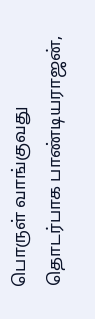பொருள் வாங்குவது தொடர்பாக பாண்டியராஜன்,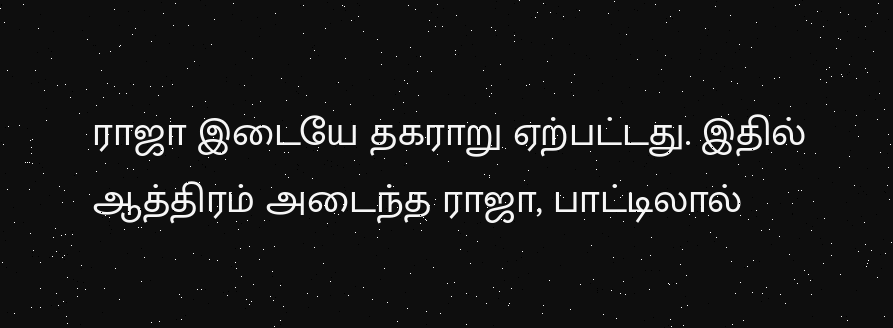ராஜா இடையே தகராறு ஏற்பட்டது. இதில் ஆத்திரம் அடைந்த ராஜா, பாட்டிலால்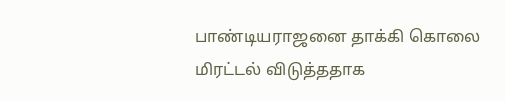பாண்டியராஜனை தாக்கி கொலை மிரட்டல் விடுத்ததாக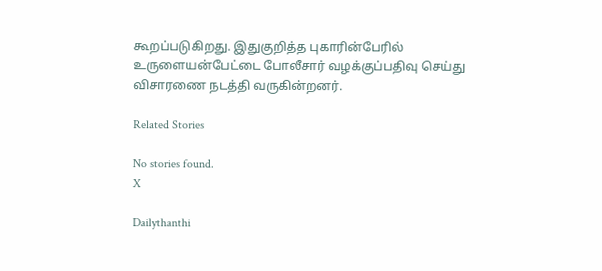கூறப்படுகிறது. இதுகுறித்த புகாரின்பேரில் உருளையன்பேட்டை போலீசார் வழக்குப்பதிவு செய்து விசாரணை நடத்தி வருகின்றனர்.

Related Stories

No stories found.
X

Dailythanthi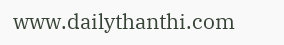www.dailythanthi.com